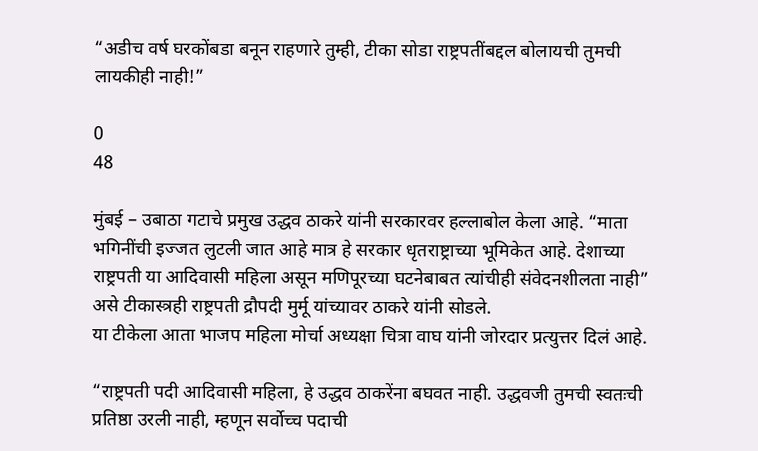“अडीच वर्ष घरकोंबडा बनून राहणारे तुम्ही, टीका सोडा राष्ट्रपतींबद्दल बोलायची तुमची लायकीही नाही!”

0
48

मुंबई – उबाठा गटाचे प्रमुख उद्धव ठाकरे यांनी सरकारवर हल्लाबोल केला आहे. “माता भगिनींची इज्जत लुटली जात आहे मात्र हे सरकार धृतराष्ट्राच्या भूमिकेत आहे. देशाच्या राष्ट्रपती या आदिवासी महिला असून मणिपूरच्या घटनेबाबत त्यांचीही संवेदनशीलता नाही” असे टीकास्त्रही राष्ट्रपती द्रौपदी मुर्मू यांच्यावर ठाकरे यांनी सोडले.
या टीकेला आता भाजप महिला मोर्चा अध्यक्षा चित्रा वाघ यांनी जोरदार प्रत्युत्तर दिलं आहे.

“राष्ट्रपती पदी आदिवासी महिला, हे उद्धव ठाकरेंना बघवत नाही. उद्धवजी तुमची स्वतःची प्रतिष्ठा उरली नाही, म्हणून सर्वोच्च पदाची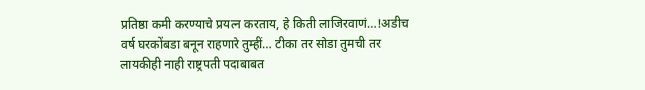प्रतिष्ठा कमी करण्याचे प्रयत्न करताय, हे किती लाजिरवाणं…!अडीच वर्ष घरकोंबडा बनून राहणारे तुम्हीं… टीका तर सोडा तुमची तर लायकीही नाही राष्ट्रपती पदाबाबत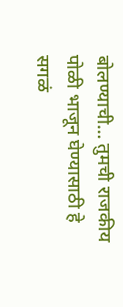बोलण्याची… तुमची राजकीय पोळी भाजून घेण्यासाठी हे सगळं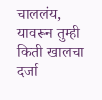चाललंय, यावरून तुम्ही किती खालचा दर्जा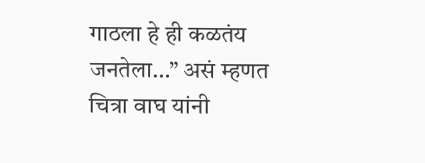गाठला हे ही कळतंय जनतेला…” असं म्हणत चित्रा वाघ यांनी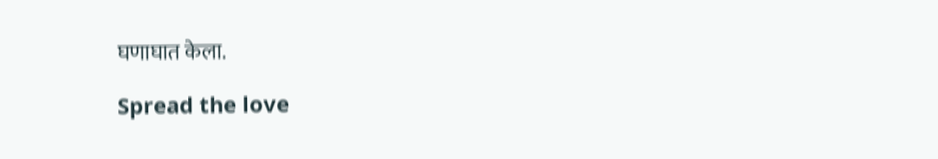घणाघात केला.

Spread the love